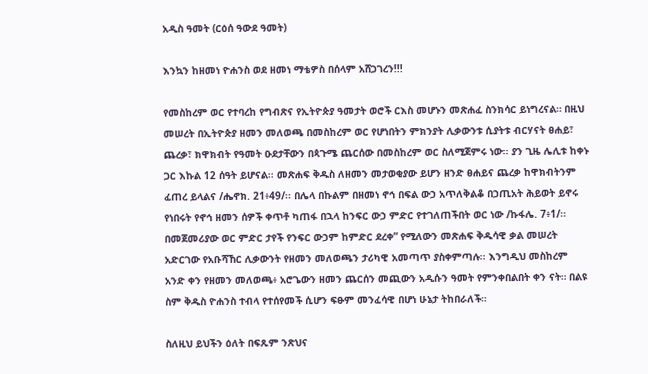አዲስ ዓመት (ርዕሰ ዓውደ ዓመት)

እንኳን ከዘመነ ዮሐንስ ወደ ዘመነ ማቴዎስ በሰላም አሸጋገረን!!!

የመስከረም ወር የተባረከ የግብጽና የኢትዮጵያ ዓመታት ወሮች ርእስ መሆኑን መጽሐፈ ስንክሳር ይነግረናል። በዚህ መሠረት በኢትዮጵያ ዘመን መለወጫ በመስከረም ወር የሆነበትን ምክንያት ሊቃውንቱ ሲያትቱ ብርሃናት ፀሐይ፣ ጨረቃ፣ ክዋክብት የዓመት ዑደታቸውን በጳጉሜ ጨርሰው በመስከረም ወር ስለሚጀምሩ ነው፡፡ ያን ጊዜ ሌሊቱ ከቀኑ ጋር እኩል 12 ሰዓት ይሆናል፡፡ መጽሐፍ ቅዱስ ለዘመን መታወቂያው ይሆን ዘንድ ፀሐይና ጨረቃ ከዋክብትንም ፈጠረ ይላልና /ሔኖክ. 21፥49/፡፡ በሌላ በኩልም በዘመነ ኖኅ በፍል ውኃ አጥለቅልቆ በኃጢአት ሕይወት ይኖሩ የነበሩት የኖኅ ዘመን ሰዎች ቀጥቶ ካጠፋ በኋላ ከንፍር ውኃ ምድር የተገለጠችበት ወር ነው /ኩፋሌ. 7፥1/፡፡ በመጀመሪያው ወር ምድር ታየች የንፍር ውኃም ከምድር ደረቀ” የሚለውን መጽሐፍ ቅዱሳዊ ቃል መሠረት አድርገው የአቡሻኸር ሊቃውንት የዘመን መለወጫን ታሪካዊ አመጣጥ ያስቀምጣሉ፡፡ እንግዲህ መስከረም አንድ ቀን የዘመን መለወጫ፥ አሮጌውን ዘመን ጨርሰን መጪውን አዲሱን ዓመት የምንቀበልበት ቀን ናት። በልዩ ስም ቅዱስ ዮሐንስ ተብላ የተሰየመች ሲሆን ፍፁም መንፈሳዊ በሆነ ሁኔታ ትከበራለች።

ስለዚህ ይህችን ዕለት በፍጹም ንጽህና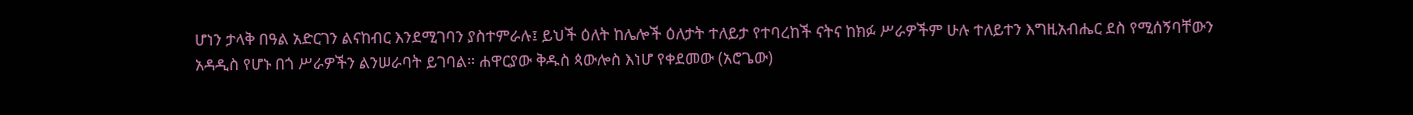ሆነን ታላቅ በዓል አድርገን ልናከብር እንደሚገባን ያስተምራሉ፤ ይህች ዕለት ከሌሎች ዕለታት ተለይታ የተባረከች ናትና ከክፉ ሥራዎችም ሁሉ ተለይተን እግዚአብሔር ደስ የሚሰኝባቸውን አዳዲስ የሆኑ በጎ ሥራዎችን ልንሠራባት ይገባል። ሐዋርያው ቅዱስ ጳውሎስ እነሆ የቀደመው (አሮጌው)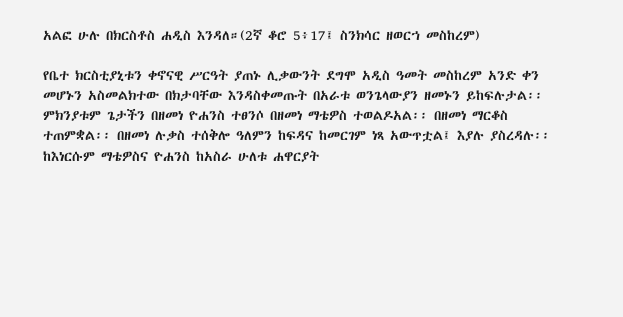አልፎ ሁሉ በክርስቶስ ሐዲስ እንዳለ።(2ኛ ቆሮ 5፥17፤ ስንክሳር ዘወርኀ መስከረም)

የቤተ ክርስቲያኒቱን ቀኖናዊ ሥርዓት ያጠኑ ሊቃውንት ደግሞ አዲስ ዓመት መስከረም አንድ ቀን መሆኑን አስመልክተው በክታባቸው እንዳስቀመጡት በአራቱ ወንጌላውያን ዘመኑን ይከፍሉታል፡፡ ምክንያቱም ጌታችን በዘመነ ዮሐንስ ተፀንሶ በዘመነ ማቴዎስ ተወልዶአል፡፡ በዘመነ ማርቆስ ተጠምቋል፡፡ በዘመነ ሉቃስ ተሰቅሎ ዓለምን ከፍዳና ከመርገም ነጻ አውጥቷል፤ እያሉ ያስረዳሉ፡፡ ከእነርሱም ማቴዎስና ዮሐንስ ከአስራ ሁለቱ ሐዋርያት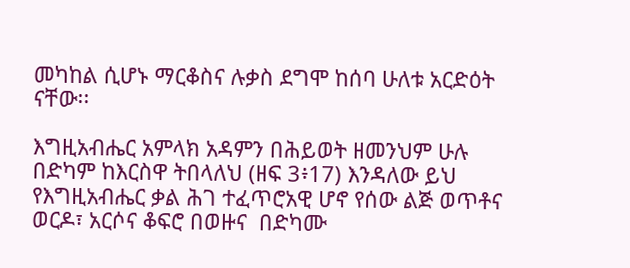መካከል ሲሆኑ ማርቆስና ሉቃስ ደግሞ ከሰባ ሁለቱ አርድዕት ናቸው፡፡

እግዚአብሔር አምላክ አዳምን በሕይወት ዘመንህም ሁሉ በድካም ከእርስዋ ትበላለህ (ዘፍ 3፥17) እንዳለው ይህ የእግዚአብሔር ቃል ሕገ ተፈጥሮአዊ ሆኖ የሰው ልጅ ወጥቶና ወርዶ፣ አርሶና ቆፍሮ በወዙና  በድካሙ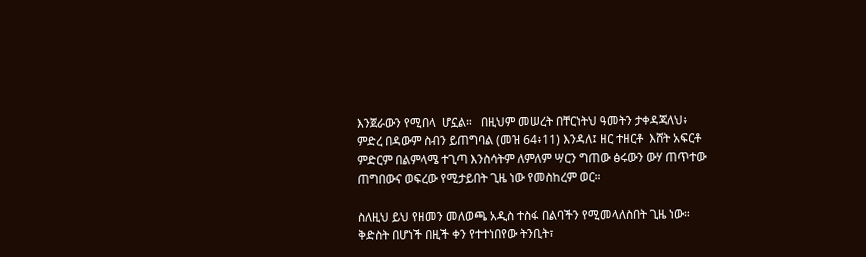እንጀራውን የሚበላ  ሆኗል።   በዚህም መሠረት በቸርነትህ ዓመትን ታቀዳጃለህ፥ ምድረ በዳውም ስብን ይጠግባል (መዝ 64፥11) እንዳለ፤ ዘር ተዘርቶ  እሸት አፍርቶ ምድርም በልምላሜ ተጊጣ እንስሳትም ለምለም ሣርን ግጠው ፅሩውን ውሃ ጠጥተው ጠግበውና ወፍረው የሚታይበት ጊዜ ነው የመስከረም ወር።

ስለዚህ ይህ የዘመን መለወጫ አዲስ ተስፋ በልባችን የሚመላለስበት ጊዜ ነው። ቅድስት በሆነች በዚች ቀን የተተነበየው ትንቢት፣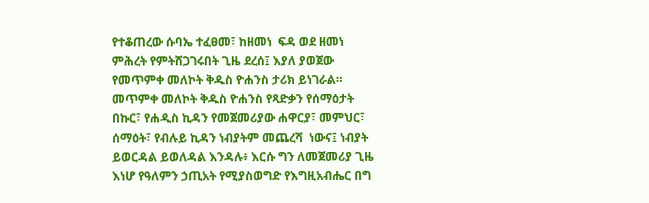የተቆጠረው ሱባኤ ተፈፀመ፣ ከዘመነ  ፍዳ ወደ ዘመነ  ምሕረት የምትሸጋገሩበት ጊዜ ደረሰ፤ እያለ ያወጀው የመጥምቀ መለኮት ቅዱስ ዮሐንስ ታሪክ ይነገራል። መጥምቀ መለኮት ቅዱስ ዮሐንስ የጻድቃን የሰማዕታት በኩር፣ የሐዲስ ኪዳን የመጀመሪያው ሐዋርያ፣ መምህር፣ ሰማዕት፣ የብሉይ ኪዳን ነብያትም መጨረሻ  ነውና፤ ነብያት ይወርዳል ይወለዳል እንዳሉ፥ እርሱ ግን ለመጀመሪያ ጊዜ እነሆ የዓለምን ኃጢአት የሚያስወግድ የእግዚአብሔር በግ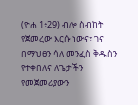(ዮሐ 1፥29) ብሎ ስብከት የጀመረው እርሱ ነውና፣ ገና  በማህፀን ሳለ መንፈስ ቅዱስን የተቀበለና ለጌታችን የመጀመሪያውን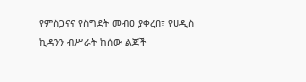የምስጋናና የስግደት መብዐ ያቀረበ፣ የሀዲስ ኪዳንን ብሥራት ከሰው ልጆች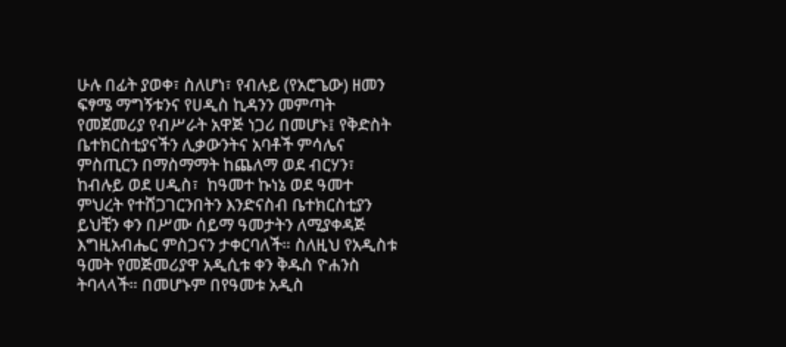ሁሉ በፊት ያወቀ፣ ስለሆነ፣ የብሉይ (የአሮጌው) ዘመን ፍፃሜ ማግኝቱንና የሀዲስ ኪዳንን መምጣት የመጀመሪያ የብሥራት አዋጅ ነጋሪ በመሆኑ፤ የቅድስት ቤተክርስቲያናችን ሊቃውንትና አባቶች ምሳሌና ምስጢርን በማስማማት ከጨለማ ወደ ብርሃን፣ ከብሉይ ወደ ሀዲስ፣  ከዓመተ ኩነኔ ወደ ዓመተ ምህረት የተሸጋገርንበትን እንድናስብ ቤተክርስቲያን ይህቺን ቀን በሥሙ ሰይማ ዓመታትን ለሚያቀዳጅ እግዚአብሔር ምስጋናን ታቀርባለች። ስለዚህ የአዲስቱ ዓመት የመጅመሪያዋ አዲሲቱ ቀን ቅዱስ ዮሐንስ ትባላላች። በመሆኑም በየዓመቱ አዲስ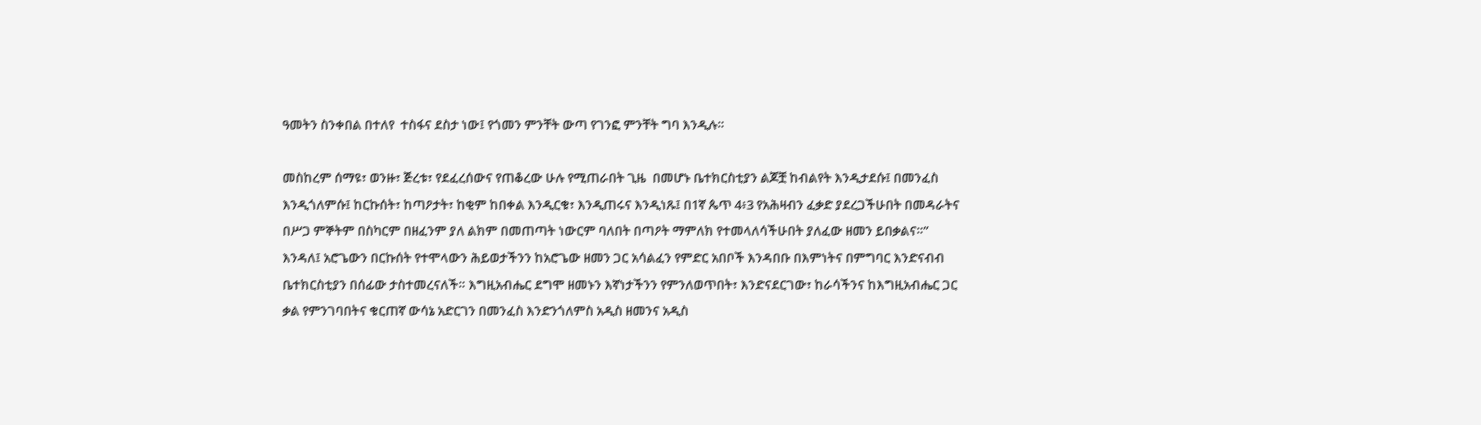ዓመትን ስንቀበል በተለየ  ተስፋና ደስታ ነው፤ የጎመን ምንቸት ውጣ የገንፎ ምንቸት ግባ እንዲሉ።

መስከረም ሰማዩ፣ ወንዙ፣ ጅረቱ፣ የደፈረሰውና የጠቆረው ሁሉ የሚጠራበት ጊዜ  በመሆኑ ቤተክርስቲያን ልጆቿ ከብልየት እንዲታደሱ፤ በመንፈስ እንዲጎለምሱ፤ ከርኩሰት፣ ከጣዖታት፣ ከቂም ከበቀል እንዲርቁ፣ እንዲጠሩና እንዲነጹ፤ በ1ኛ ጴጥ 4፥3 የአሕዛብን ፈቃድ ያደረጋችሁበት በመዳራትና በሥጋ ምኞትም በስካርም በዘፈንም ያለ ልክም በመጠጣት ነውርም ባለበት በጣዖት ማምለክ የተመላለሳችሁበት ያለፈው ዘመን ይበቃልና።” እንዳለ፤ አሮጌውን በርኩሰት የተሞላውን ሕይወታችንን ከአሮጌው ዘመን ጋር አሳልፈን የምድር አበቦች እንዳበቡ በእምነትና በምግባር እንድናብብ ቤተክርስቲያን በሰፊው ታስተመረናለች። እግዚአብሔር ደግሞ ዘመኑን እኛነታችንን የምንለወጥበት፣ እንድናደርገው፣ ከራሳችንና ከእግዚአብሔር ጋር ቃል የምንገባበትና ቁርጠኛ ውሳኔ አድርገን በመንፈስ እንድንጎለምስ አዲስ ዘመንና አዲስ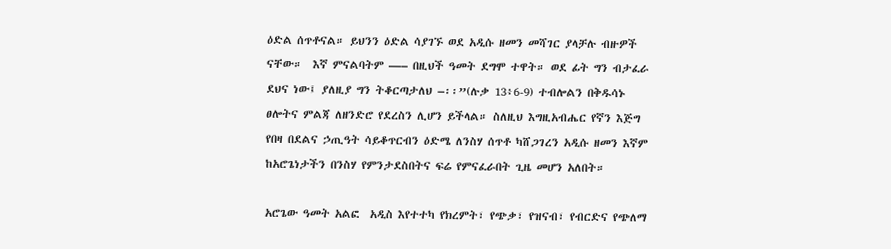ዕድል ሰጥቶናል። ይህንን ዕድል ሳያገኙ ወደ አዲሱ ዘመን መሻገር ያላቻሉ ብዙዎች ናቸው።  እኛ ምናልባትም —– በዚህች ዓመት ደግሞ ተዋት። ወደ ፊት ግን ብታፈራ ደህና ነው፤ ያለዚያ ግን ትቆርጣታለህ –፡፡”(ሉቃ 13፥6-9) ተብሎልን በቅዱሳኑ ፀሎትና ምልጃ ለዘንድሮ የደረስን ሊሆን ይችላል። ስለዚህ እግዚአብሔር የኛን እጅግ የበዛ በደልና ኃጢዓት ሳይቆጥርብን ዕድሜ ለንስሃ ሰጥቶ ካሸጋገረን አዲሱ ዘመን እኛም ከአሮጌነታችን በንስሃ የምንታደስበትና ፍሬ የምናፈራበት ጊዜ መሆን አለበት።

አሮጌው ዓመት አልፎ  አዲስ እየተተካ የክረምት፣ የጭቃ፣ የዝናብ፣ የብርድና የጭለማ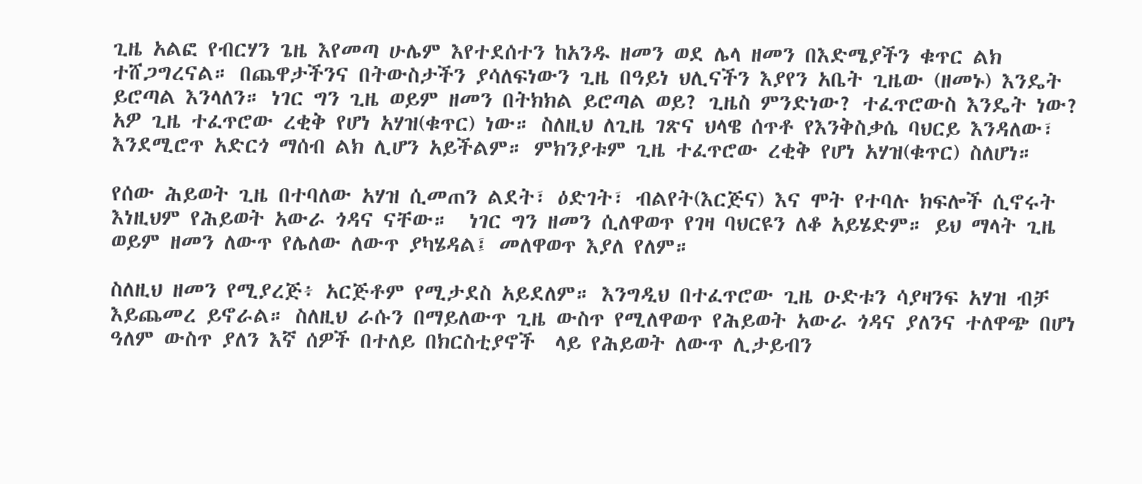ጊዜ አልፎ የብርሃን ጌዜ እየመጣ ሁሌም እየተደሰተን ከአንዱ ዘመን ወደ ሌላ ዘመን በእድሜያችን ቁጥር ልክ ተሸጋግረናል። በጨዋታችንና በትውስታችን ያሳለፍነውን ጊዜ በዓይነ ህሊናችን እያየን አቤት ጊዜው (ዘመኑ) እንዴት ይሮጣል እንላለን። ነገር ግን ጊዜ ወይም ዘመን በትክክል ይሮጣል ወይ? ጊዜስ ምንድነው? ተፈጥሮውስ እንዴት ነው? አዎ ጊዜ ተፈጥሮው ረቂቅ የሆነ አሃዝ(ቁጥር) ነው። ስለዚህ ለጊዜ ገጽና ህላዌ ሰጥቶ የእንቅስቃሴ ባህርይ እንዳለው፣ እንደሚሮጥ አድርጎ ማሰብ ልክ ሊሆን አይችልም። ምክንያቱም ጊዜ ተፈጥሮው ረቂቅ የሆነ አሃዝ(ቁጥር) ስለሆነ።

የሰው ሕይወት ጊዜ በተባለው አሃዝ ሲመጠን ልደት፣ ዕድገት፣ ብልየት(እርጅና) እና ሞት የተባሉ ክፍሎች ሲኖሩት እነዚህም የሕይወት አውራ ጎዳና ናቸው።  ነገር ግን ዘመን ሲለዋወጥ የገዛ ባህርዩን ለቆ አይሄድም። ይህ ማላት ጊዜ ወይም ዘመን ለውጥ የሌለው ለውጥ ያካሄዳል፤ መለዋወጥ እያለ የለም።

ስለዚህ ዘመን የሚያረጅ፥ አርጅቶም የሚታደስ አይደለም። እንግዲህ በተፈጥሮው ጊዜ ዑድቱን ሳያዛንፍ አሃዝ ብቻ እይጨመረ ይኖራል። ስለዚህ ራሱን በማይለውጥ ጊዜ ውስጥ የሚለዋወጥ የሕይወት አውራ ጎዳና ያለንና ተለዋጭ በሆነ ዓለም ውስጥ ያለን እኛ ሰዎች በተለይ በክርስቲያኖች  ላይ የሕይወት ለውጥ ሊታይብን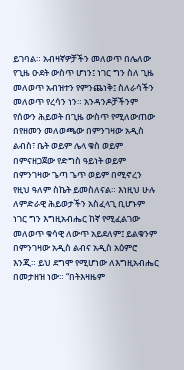ይገባል። አብዛኛዎቻችን መለወጥ በሌለው የጊዜ ዑደት ውስጥ ሆነን፤ ነገር ግን ስለ ጊዜ መለወጥ አብዝተን የምንጨነቅ፤ ስለራሳችን መለወጥ የረሳን ነን። አንዳንዶቻችንም የሰውን ሕይወት በጊዜ ውስጥ የሚለውጠው በየዘመን መለወጫው በምንገዛው አዲስ ልብስ፣ ቤት ወይም ሌላ ቁስ ወይም በምናዘጋጀው የድግስ ዓይነት ወይም በምንገዛው ጌጣ ጌጥ ወይም በሚኖረን የዚህ ዓለም ስኬት ይመስለናል። እነዚህ ሁሉ ለምድራዊ ሕይወታችን አስፈላጊ ቢሆኑም ነገር ግን እግዚአብሔር ከኛ የሚፈልገው መለወጥ ቁሳዊ ለውጥ አይደለም፤ ይልቁንም በምንገዛው አዲስ ልብና አዲስ አዕምሮ እንጂ። ይህ ደግሞ የሚሆነው ለእግዚአብሔር በመታዘዝ ነው። “በትእዛዜም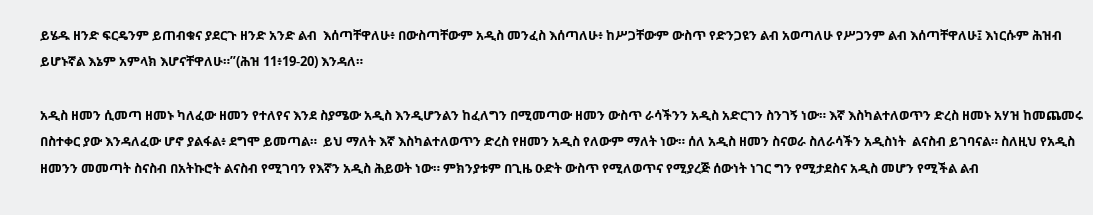ይሄዱ ዘንድ ፍርዴንም ይጠብቁና ያደርጉ ዘንድ አንድ ልብ  እሰጣቸዋለሁ፥ በውስጣቸውም አዲስ መንፈስ እሰጣለሁ፥ ከሥጋቸውም ውስጥ የድንጋዩን ልብ አወጣለሁ የሥጋንም ልብ እሰጣቸዋለሁ፤ እነርሱም ሕዝብ ይሆኑኛል እኔም አምላክ እሆናቸዋለሁ።”(ሕዝ 11፥19-20) እንዳለ።

አዲስ ዘመን ሲመጣ ዘመኑ ካለፈው ዘመን የተለየና እንደ ስያሜው አዲስ እንዲሆንልን ከፈለግን በሚመጣው ዘመን ውስጥ ራሳችንን አዲስ አድርገን ስንገኝ ነው። እኛ እስካልተለወጥን ድረስ ዘመኑ አሃዝ ከመጨመሩ በስተቀር ያው እንዳለፈው ሆኖ ያልፋል፥ ደግሞ ይመጣል።  ይህ ማለት እኛ እስካልተለወጥን ድረስ የዘመን አዲስ የለውም ማለት ነው። ሰለ አዲስ ዘመን ስናወራ ስለራሳችን አዲስነት  ልናስብ ይገባናል። ስለዚህ የአዲስ ዘመንን መመጣት ስናስብ በአትኩሮት ልናስብ የሚገባን የእኛን አዲስ ሕይወት ነው። ምክንያቱም በጊዜ ዑድት ውስጥ የሚለወጥና የሚያረጅ ሰውነት ነገር ግን የሚታደስና አዲስ መሆን የሚችል ልብ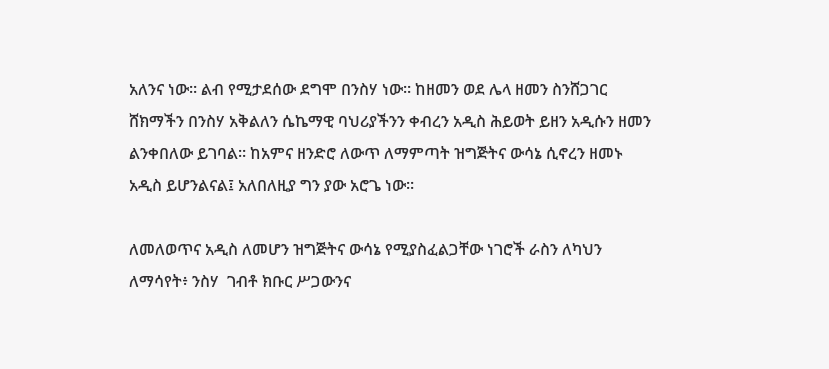አለንና ነው። ልብ የሚታደሰው ደግሞ በንስሃ ነው። ከዘመን ወደ ሌላ ዘመን ስንሸጋገር ሸክማችን በንስሃ አቅልለን ሴኬማዊ ባህሪያችንን ቀብረን አዲስ ሕይወት ይዘን አዲሱን ዘመን ልንቀበለው ይገባል። ከአምና ዘንድሮ ለውጥ ለማምጣት ዝግጅትና ውሳኔ ሲኖረን ዘመኑ አዲስ ይሆንልናል፤ አለበለዚያ ግን ያው አሮጌ ነው።

ለመለወጥና አዲስ ለመሆን ዝግጅትና ውሳኔ የሚያስፈልጋቸው ነገሮች ራስን ለካህን ለማሳየት፥ ንስሃ  ገብቶ ክቡር ሥጋውንና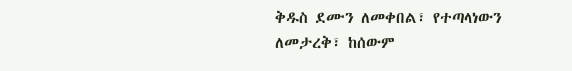ቅዱስ ደሙን ለመቀበል፣ የተጣላነውን ለመታረቅ፣ ከሰውም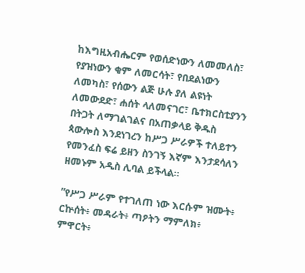ከእግዚአብሔርም የወሰድነውን ለመመለስ፣ የያዝነውን ቂም ለመርሳት፣ የበደልነውን ለመካስ፣ የሰውን ልጅ ሁሉ ያለ ልዩነት ለመውደድ፣ ሐሰት ላለመናገር፣ ቤተክርስቲያንን በትጋት ለማገልገልና በአጠቃላይ ቅዱስ ጳውሎስ እንደነገረን ከሥጋ ሥራዎች ተለይተን የመንፈስ ፍሬ ይዘን ስንገኝ እኛም እንታደሳለን ዘመኑም አዲስ ሊባል ይችላል።

”የሥጋ ሥራም የተገለጠ ነው እርሱም ዝሙት፥ ርኵሰት፥ መዳራት፥ ጣዖትን ማምለክ፥ ምዋርት፥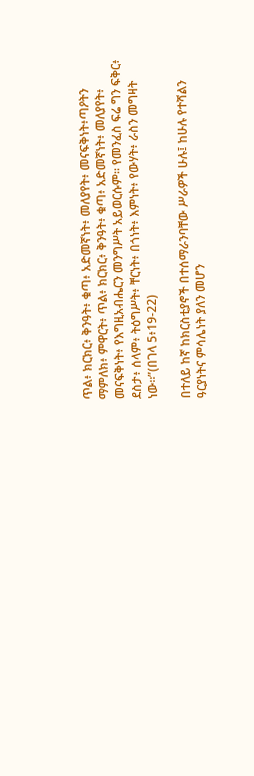ጥል፥ ክርክር፥ ቅንዓት፥ ቁጣ፥ አድመኛነት፥ መለያየት፥ መናፍቅነት፥ጣዖትን ማምለክ፥ ምዋርት፥ ጥል፥ ክርክር፥ ቅንዓት፥ ቁጣ፥ አድመኛነት፥ መለያየት፥ መናፍቅነት፥ የእግዚአብሔርን መንግሥት አይወርሱም። የመንፈስ ፍሬ ግን ፍቅር፥ ደስታ፥ ሰላም፥ ትዕግሥት፥ ቸርነት፥ በጎነት፥ እምነት፥ የውሃት፥ ራስን መግዛት ነው።”(በገላ 5፥19-22)

በተለይ ከኛ ከክርስቲያኖች በተሰማራንባቸው ሥራዎች ሁሉ፤ ከሁሉ የተሻልን ዓርያነትና ምሳሌነት ያለን መሆን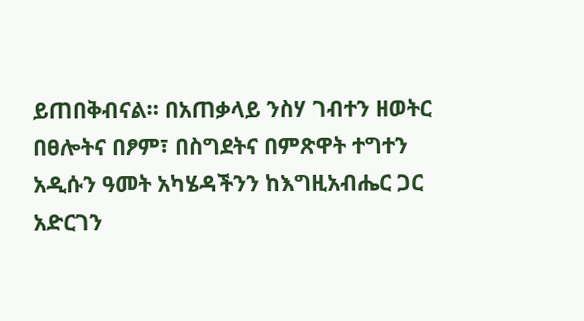ይጠበቅብናል። በአጠቃላይ ንስሃ ገብተን ዘወትር በፀሎትና በፆም፣ በስግደትና በምጽዋት ተግተን አዲሱን ዓመት አካሄዳችንን ከእግዚአብሔር ጋር አድርገን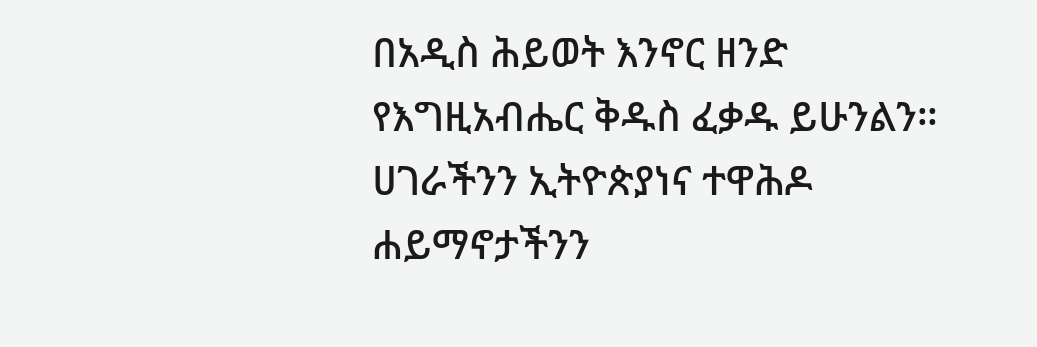በአዲስ ሕይወት እንኖር ዘንድ  የእግዚአብሔር ቅዱስ ፈቃዱ ይሁንልን። ሀገራችንን ኢትዮጵያነና ተዋሕዶ ሐይማኖታችንን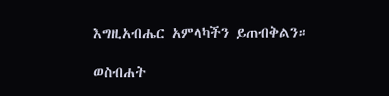እግዚአብሔር አምላካችን ይጠብቅልን።

ወስብሐት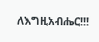ለእግዚአብሔር!!!